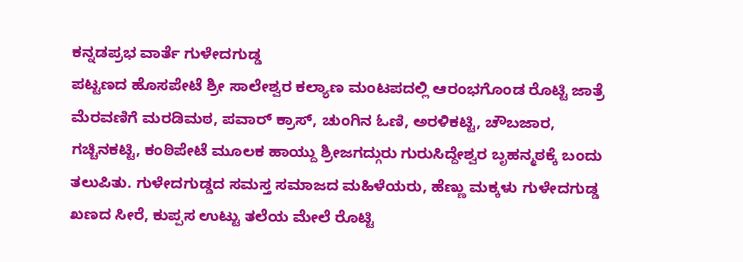ಕನ್ನಡಪ್ರಭ ವಾರ್ತೆ ಗುಳೇದಗುಡ್ಡ
ಪಟ್ಟಣದ ಹೊಸಪೇಟೆ ಶ್ರೀ ಸಾಲೇಶ್ವರ ಕಲ್ಯಾಣ ಮಂಟಪದಲ್ಲಿ ಆರಂಭಗೊಂಡ ರೊಟ್ಟಿ ಜಾತ್ರೆ ಮೆರವಣಿಗೆ ಮರಡಿಮಠ, ಪವಾರ್ ಕ್ರಾಸ್, ಚುಂಗಿನ ಓಣಿ, ಅರಳಿಕಟ್ಟಿ, ಚೌಬಜಾರ, ಗಚ್ಚಿನಕಟ್ಟಿ, ಕಂಠಿಪೇಟೆ ಮೂಲಕ ಹಾಯ್ದು ಶ್ರೀಜಗದ್ಗುರು ಗುರುಸಿದ್ದೇಶ್ವರ ಬೃಹನ್ಮಠಕ್ಕೆ ಬಂದು ತಲುಪಿತು. ಗುಳೇದಗುಡ್ಡದ ಸಮಸ್ತ ಸಮಾಜದ ಮಹಿಳೆಯರು, ಹೆಣ್ಣು ಮಕ್ಕಳು ಗುಳೇದಗುಡ್ಡ ಖಣದ ಸೀರೆ, ಕುಪ್ಪಸ ಉಟ್ಟು ತಲೆಯ ಮೇಲೆ ರೊಟ್ಟಿ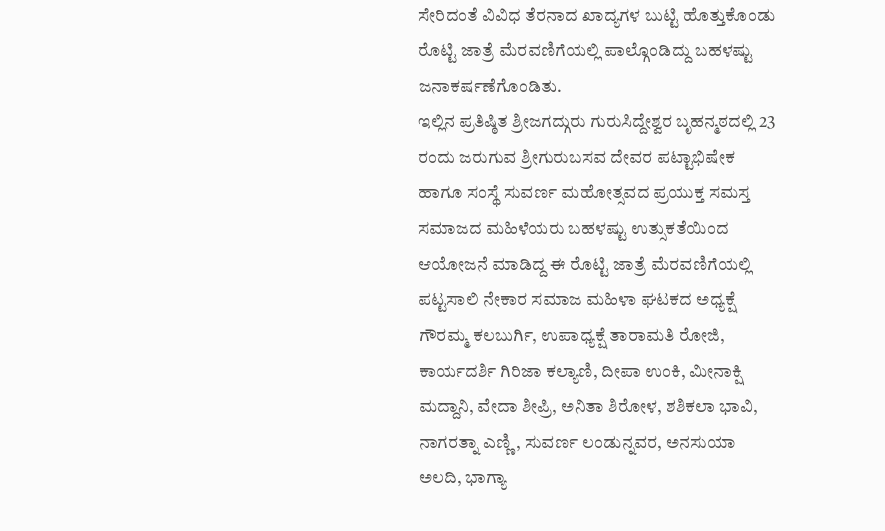ಸೇರಿದಂತೆ ವಿವಿಧ ತೆರನಾದ ಖಾದ್ಯಗಳ ಬುಟ್ಟಿ ಹೊತ್ತುಕೊಂಡು ರೊಟ್ಟಿ ಜಾತ್ರೆ ಮೆರವಣಿಗೆಯಲ್ಲಿ ಪಾಲ್ಗೊಂಡಿದ್ದು ಬಹಳಷ್ಟು ಜನಾಕರ್ಷಣೆಗೊಂಡಿತು.
ಇಲ್ಲಿನ ಪ್ರತಿಷ್ಠಿತ ಶ್ರೀಜಗದ್ಗುರು ಗುರುಸಿದ್ದೇಶ್ವರ ಬೃಹನ್ಮಠದಲ್ಲಿ 23 ರಂದು ಜರುಗುವ ಶ್ರೀಗುರುಬಸವ ದೇವರ ಪಟ್ಟಾಭಿಷೇಕ ಹಾಗೂ ಸಂಸ್ಥೆ ಸುವರ್ಣ ಮಹೋತ್ಸವದ ಪ್ರಯುಕ್ತ ಸಮಸ್ತ ಸಮಾಜದ ಮಹಿಳೆಯರು ಬಹಳಷ್ಟು ಉತ್ಸುಕತೆಯಿಂದ ಆಯೋಜನೆ ಮಾಡಿದ್ದ ಈ ರೊಟ್ಟಿ ಜಾತ್ರೆ ಮೆರವಣಿಗೆಯಲ್ಲಿ ಪಟ್ಟಸಾಲಿ ನೇಕಾರ ಸಮಾಜ ಮಹಿಳಾ ಘಟಕದ ಅಧ್ಯಕ್ಷೆ ಗೌರಮ್ಮ ಕಲಬುರ್ಗಿ, ಉಪಾಧ್ಯಕ್ಷೆ ತಾರಾಮತಿ ರೋಜಿ, ಕಾರ್ಯದರ್ಶಿ ಗಿರಿಜಾ ಕಲ್ಯಾಣಿ, ದೀಪಾ ಉಂಕಿ, ಮೀನಾಕ್ಷಿ ಮದ್ದಾನಿ, ವೇದಾ ಶೀಪ್ರಿ, ಅನಿತಾ ಶಿರೋಳ, ಶಶಿಕಲಾ ಭಾವಿ, ನಾಗರತ್ನಾ ಎಣ್ಣಿ, ಸುವರ್ಣ ಲಂಡುನ್ನವರ, ಅನಸುಯಾ ಅಲದಿ, ಭಾಗ್ಯಾ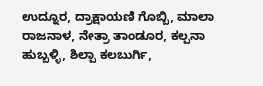ಉದ್ನೂರ, ದ್ರಾಕ್ಷಾಯಣಿ ಗೊಬ್ಬಿ, ಮಾಲಾ ರಾಜನಾಳ, ನೇತ್ರಾ ತಾಂಡೂರ, ಕಲ್ಪನಾ ಹುಬ್ಬಳ್ಳಿ, ಶಿಲ್ಪಾ ಕಲಬುರ್ಗಿ,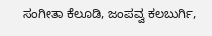ಸಂಗೀತಾ ಕೆಲೂಡಿ, ಜಂಪವ್ವ ಕಲಬುರ್ಗಿ,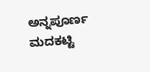ಅನ್ನಪೂರ್ಣ ಮದಕಟ್ಟಿ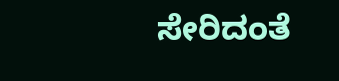ಸೇರಿದಂತೆ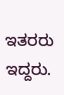ಇತರರು ಇದ್ದರು.